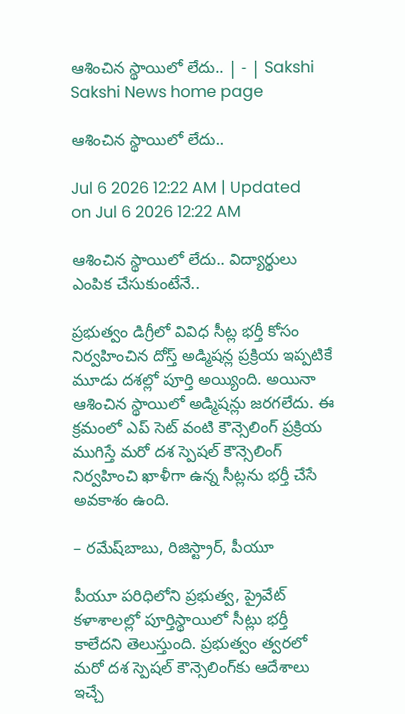ఆశించిన స్థాయిలో లేదు.. | - | Sakshi
Sakshi News home page

ఆశించిన స్థాయిలో లేదు..

Jul 6 2026 12:22 AM | Updated on Jul 6 2026 12:22 AM

ఆశించిన స్థాయిలో లేదు.. విద్యార్థులు ఎంపిక చేసుకుంటేనే..

ప్రభుత్వం డిగ్రీలో వివిధ సీట్ల భర్తీ కోసం నిర్వహించిన దోస్త్‌ అడ్మిషన్ల ప్రక్రియ ఇప్పటికే మూడు దశల్లో పూర్తి అయ్యింది. అయినా ఆశించిన స్థాయిలో అడ్మిషన్లు జరగలేదు. ఈ క్రమంలో ఎప్‌ సెట్‌ వంటి కౌన్సెలింగ్‌ ప్రక్రియ ముగిస్తే మరో దశ స్పెషల్‌ కౌన్సెలింగ్‌ నిర్వహించి ఖాళీగా ఉన్న సీట్లను భర్తీ చేసే అవకాశం ఉంది.

– రమేష్‌బాబు, రిజిస్ట్రార్‌, పీయూ

పీయూ పరిధిలోని ప్రభుత్వ, ప్రైవేట్‌ కళాశాలల్లో పూర్తిస్థాయిలో సీట్లు భర్తీ కాలేదని తెలుస్తుంది. ప్రభుత్వం త్వరలో మరో దశ స్పెషల్‌ కౌన్సెలింగ్‌కు ఆదేశాలు ఇచ్చే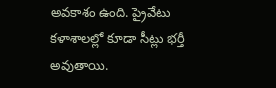అవకాశం ఉంది. ప్రైవేటు కళాశాలల్లో కూడా సీట్లు భర్తీ అవుతాయి.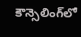కౌన్సెలింగ్‌లో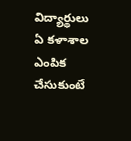విద్యార్థులు ఏ కళాశాల ఎంపిక చేసుకుంటే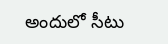అందులో సీటు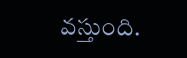వస్తుంది.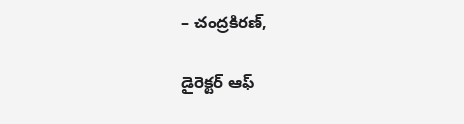– చంద్రకిరణ్‌,

డైరెక్టర్‌ ఆఫ్‌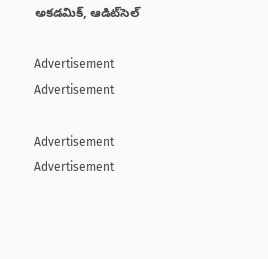అకడమిక్‌, ఆడిట్‌సెల్‌

Advertisement
Advertisement

Advertisement
Advertisement